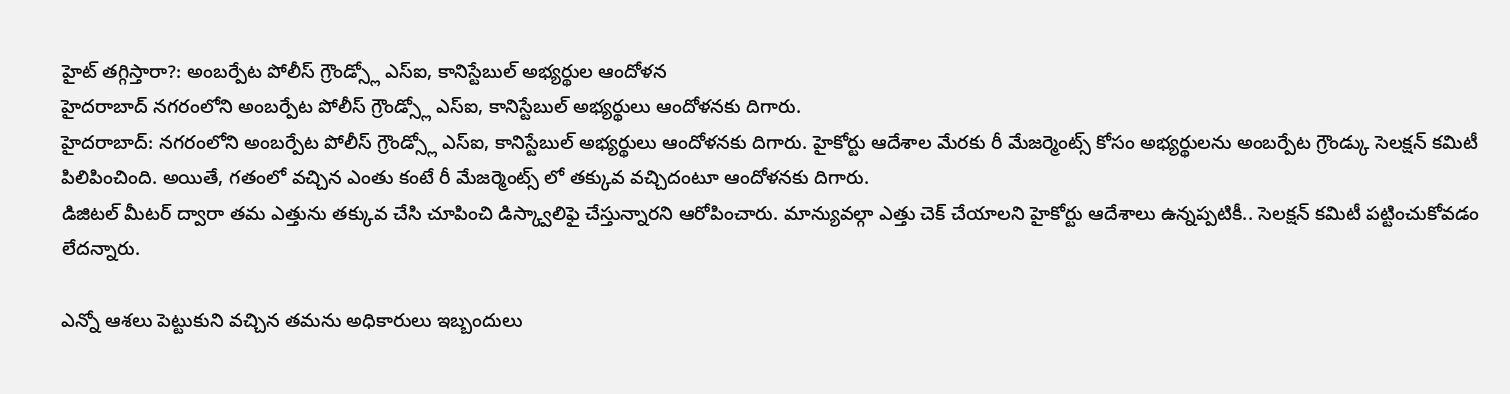హైట్ తగ్గిస్తారా?: అంబర్పేట పోలీస్ గ్రౌండ్స్లో ఎస్ఐ, కానిస్టేబుల్ అభ్యర్థుల ఆందోళన
హైదరాబాద్ నగరంలోని అంబర్పేట పోలీస్ గ్రౌండ్స్లో ఎస్ఐ, కానిస్టేబుల్ అభ్యర్థులు ఆందోళనకు దిగారు.
హైదరాబాద్: నగరంలోని అంబర్పేట పోలీస్ గ్రౌండ్స్లో ఎస్ఐ, కానిస్టేబుల్ అభ్యర్థులు ఆందోళనకు దిగారు. హైకోర్టు ఆదేశాల మేరకు రీ మేజర్మెంట్స్ కోసం అభ్యర్థులను అంబర్పేట గ్రౌండ్కు సెలక్షన్ కమిటీ పిలిపించింది. అయితే, గతంలో వచ్చిన ఎంతు కంటే రీ మేజర్మెంట్స్ లో తక్కువ వచ్చిదంటూ ఆందోళనకు దిగారు.
డిజిటల్ మీటర్ ద్వారా తమ ఎత్తును తక్కువ చేసి చూపించి డిస్క్వాలిఫై చేస్తున్నారని ఆరోపించారు. మాన్యువల్గా ఎత్తు చెక్ చేయాలని హైకోర్టు ఆదేశాలు ఉన్నప్పటికీ.. సెలక్షన్ కమిటీ పట్టించుకోవడం లేదన్నారు.

ఎన్నో ఆశలు పెట్టుకుని వచ్చిన తమను అధికారులు ఇబ్బందులు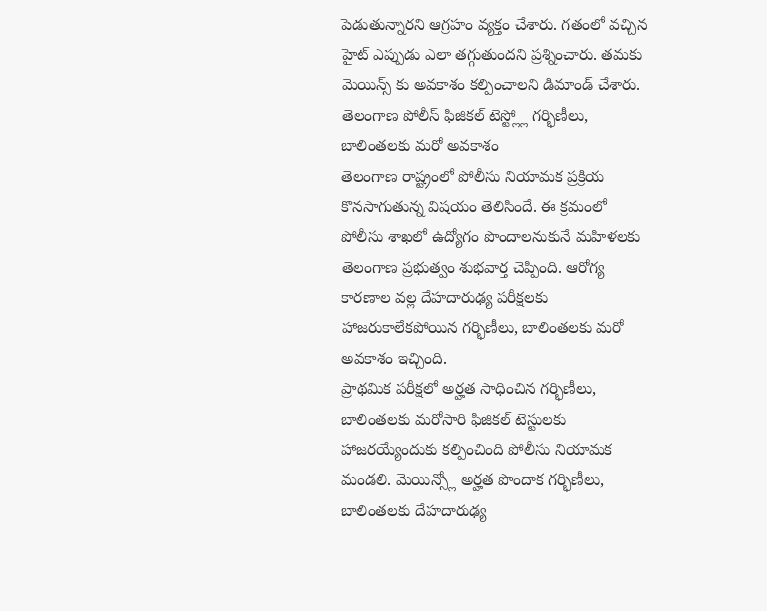పెడుతున్నారని ఆగ్రహం వ్యక్తం చేశారు. గతంలో వచ్చిన హైట్ ఎప్పుడు ఎలా తగ్గుతుందని ప్రశ్నించారు. తమకు మెయిన్స్ కు అవకాశం కల్పించాలని డిమాండ్ చేశారు.
తెలంగాణ పోలీస్ ఫిజికల్ టెస్ట్ల్లో గర్భిణీలు, బాలింతలకు మరో అవకాశం
తెలంగాణ రాష్ట్రంలో పోలీసు నియామక ప్రక్రియ కొనసాగుతున్న విషయం తెలిసిందే. ఈ క్రమంలో పోలీసు శాఖలో ఉద్యోగం పొందాలనుకునే మహిళలకు తెలంగాణ ప్రభుత్వం శుభవార్త చెప్పింది. ఆరోగ్య కారణాల వల్ల దేహదారుఢ్య పరీక్షలకు హాజరుకాలేకపోయిన గర్భిణీలు, బాలింతలకు మరో అవకాశం ఇచ్చింది.
ప్రాథమిక పరీక్షలో అర్హత సాధించిన గర్భిణీలు, బాలింతలకు మరోసారి ఫిజికల్ టెస్టులకు హాజరయ్యేందుకు కల్పించింది పోలీసు నియామక మండలి. మెయిన్స్లో అర్హత పొందాక గర్భిణీలు, బాలింతలకు దేహదారుఢ్య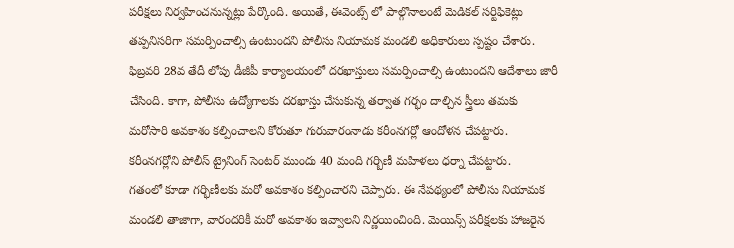పరీక్షలు నిర్వహించనున్నట్లు పేర్కొంది. అయితే, ఈవెంట్స్ లో పాల్గొనాలంటే మెడికల్ సర్టిఫికెట్లు తప్పనిసరిగా సమర్పించాల్సి ఉంటుందని పోలీసు నియామక మండలి అధికారులు స్పష్టం చేశారు.
ఫిబ్రవరి 28వ తేదీ లోపు డీజీపీ కార్యాలయంలో దరఖాస్తులు సమర్పించాల్సి ఉంటుందని ఆదేశాలు జారీ చేసింది. కాగా, పోలీసు ఉద్యోగాలకు దరఖాస్తు చేసుకున్న తర్వాత గర్భం దాల్చిన స్త్రీలు తమకు మరోసారి అవకాశం కల్పించాలని కోరుతూ గురువారంనాడు కరీంనగర్లో ఆందోళన చేపట్టారు. కరీంనగర్లోని పోలీస్ ట్రైనింగ్ సెంటర్ ముందు 40 మంది గర్బిణీ మహిళలు ధర్నా చేపట్టారు.
గతంలో కూడా గర్భిణీలకు మరో అవకాశం కల్పించారని చెప్పారు. ఈ నేపథ్యంలో పోలీసు నియామక మండలి తాజాగా, వారందరికీ మరో అవకాశం ఇవ్వాలని నిర్ణయించింది. మెయిన్స్ పరీక్షలకు హాజరైన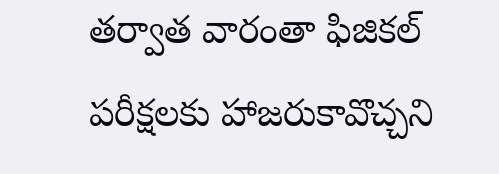తర్వాత వారంతా ఫిజికల్ పరీక్షలకు హాజరుకావొచ్చని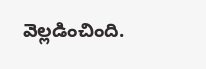వెల్లడించింది.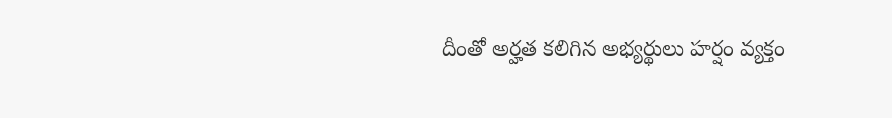దీంతో అర్హత కలిగిన అభ్యర్థులు హర్షం వ్యక్తం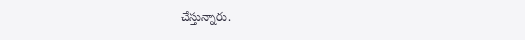చేస్తున్నారు.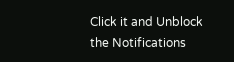Click it and Unblock the Notifications